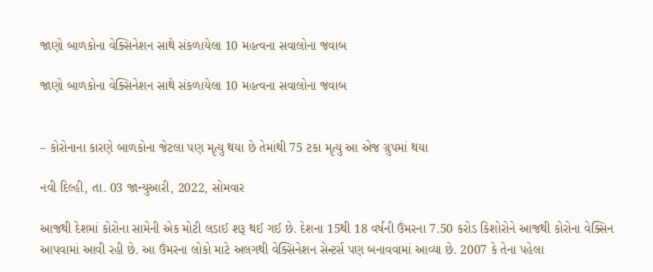જાણો બાળકોના વેક્સિનેશન સાથે સંકળાયેલા 10 મહત્વના સવાલોના જવાબ

જાણો બાળકોના વેક્સિનેશન સાથે સંકળાયેલા 10 મહત્વના સવાલોના જવાબ


– કોરોનાના કારણે બાળકોના જેટલા પણ મૃત્યુ થયા છે તેમાંથી 75 ટકા મૃત્યુ આ એજ ગ્રુપમાં થયા

નવી દિલ્હી, તા. 03 જાન્યુઆરી, 2022, સોમવાર

આજથી દેશમાં કોરોના સામેની એક મોટી લડાઈ શરૂ થઈ ગઈ છે. દેશના 15થી 18 વર્ષની ઉંમરના 7.50 કરોડ કિશોરોને આજથી કોરોના વેક્સિન આપવામાં આવી રહી છે. આ ઉંમરના લોકો માટે અલગથી વેક્સિનેશન સેન્ટર્સ પણ બનાવવામાં આવ્યા છે. 2007 કે તેના પહેલા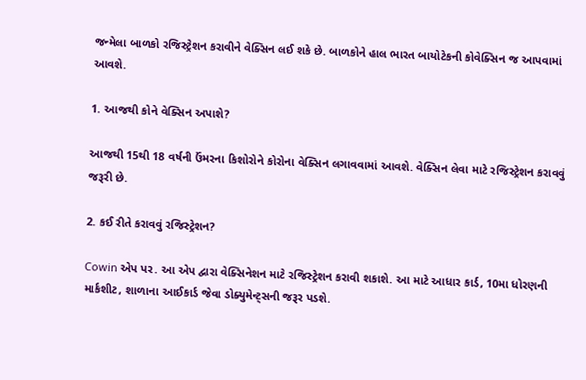જન્મેલા બાળકો રજિસ્ટ્રેશન કરાવીને વેક્સિન લઈ શકે છે. બાળકોને હાલ ભારત બાયોટેકની કોવેક્સિન જ આપવામાં આવશે.

1. આજથી કોને વેક્સિન અપાશે?

આજથી 15થી 18 વર્ષની ઉંમરના કિશોરોને કોરોના વેક્સિન લગાવવામાં આવશે. વેક્સિન લેવા માટે રજિસ્ટ્રેશન કરાવવું જરૂરી છે.

2. કઈ રીતે કરાવવું રજિસ્ટ્રેશન?

Cowin એપ પર. આ એપ દ્વારા વેક્સિનેશન માટે રજિસ્ટ્રેશન કરાવી શકાશે. આ માટે આધાર કાર્ડ, 10મા ધોરણની માર્કશીટ, શાળાના આઈકાર્ડ જેવા ડોક્યુમેન્ટ્સની જરૂર પડશે.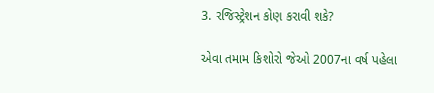3. રજિસ્ટ્રેશન કોણ કરાવી શકે?

એવા તમામ કિશોરો જેઓ 2007ના વર્ષ પહેલા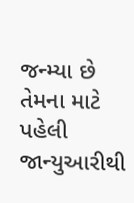જન્મ્યા છે તેમના માટે પહેલી જાન્યુઆરીથી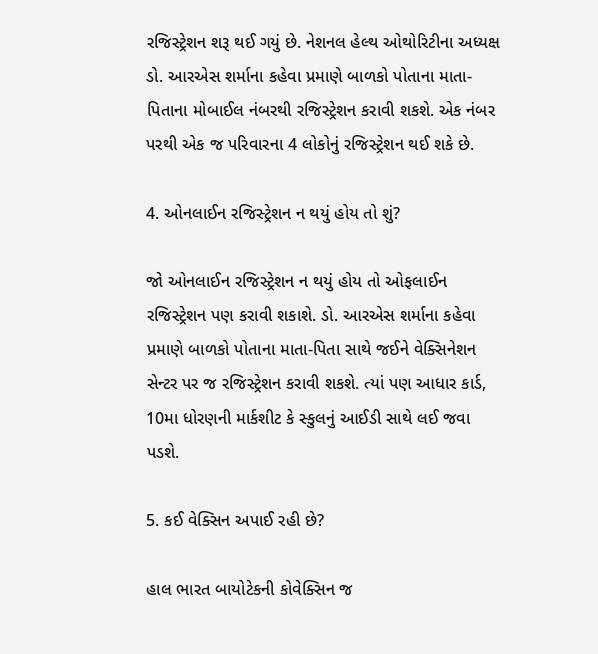રજિસ્ટ્રેશન શરૂ થઈ ગયું છે. નેશનલ હેલ્થ ઓથોરિટીના અધ્યક્ષ ડો. આરએસ શર્માના કહેવા પ્રમાણે બાળકો પોતાના માતા-પિતાના મોબાઈલ નંબરથી રજિસ્ટ્રેશન કરાવી શકશે. એક નંબર પરથી એક જ પરિવારના 4 લોકોનું રજિસ્ટ્રેશન થઈ શકે છે.

4. ઓનલાઈન રજિસ્ટ્રેશન ન થયું હોય તો શું?

જો ઓનલાઈન રજિસ્ટ્રેશન ન થયું હોય તો ઓફલાઈન રજિસ્ટ્રેશન પણ કરાવી શકાશે. ડો. આરએસ શર્માના કહેવા પ્રમાણે બાળકો પોતાના માતા-પિતા સાથે જઈને વેક્સિનેશન સેન્ટર પર જ રજિસ્ટ્રેશન કરાવી શકશે. ત્યાં પણ આધાર કાર્ડ, 10મા ધોરણની માર્કશીટ કે સ્કુલનું આઈડી સાથે લઈ જવા પડશે.

5. કઈ વેક્સિન અપાઈ રહી છે?

હાલ ભારત બાયોટેકની કોવેક્સિન જ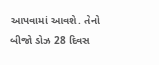આપવામાં આવશે. તેનો બીજો ડોઝ 28 દિવસ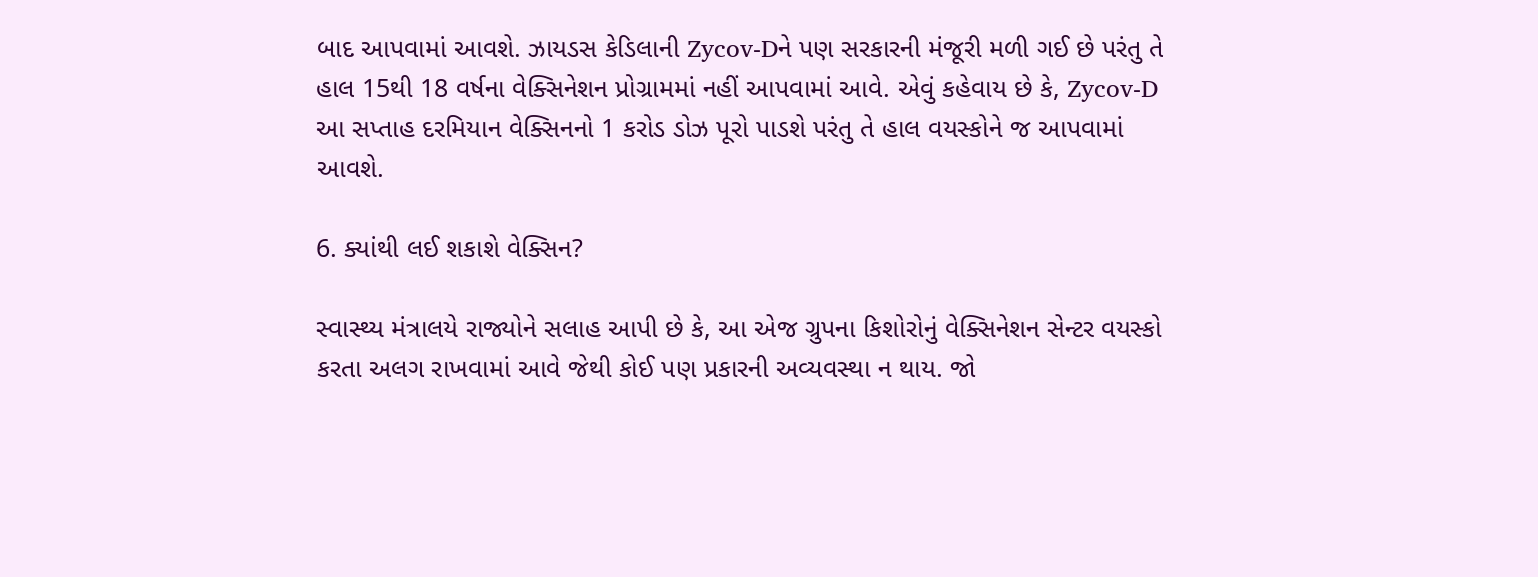બાદ આપવામાં આવશે. ઝાયડસ કેડિલાની Zycov-Dને પણ સરકારની મંજૂરી મળી ગઈ છે પરંતુ તે હાલ 15થી 18 વર્ષના વેક્સિનેશન પ્રોગ્રામમાં નહીં આપવામાં આવે. એવું કહેવાય છે કે, Zycov-D આ સપ્તાહ દરમિયાન વેક્સિનનો 1 કરોડ ડોઝ પૂરો પાડશે પરંતુ તે હાલ વયસ્કોને જ આપવામાં આવશે.

6. ક્યાંથી લઈ શકાશે વેક્સિન?

સ્વાસ્થ્ય મંત્રાલયે રાજ્યોને સલાહ આપી છે કે, આ એજ ગ્રુપના કિશોરોનું વેક્સિનેશન સેન્ટર વયસ્કો કરતા અલગ રાખવામાં આવે જેથી કોઈ પણ પ્રકારની અવ્યવસ્થા ન થાય. જો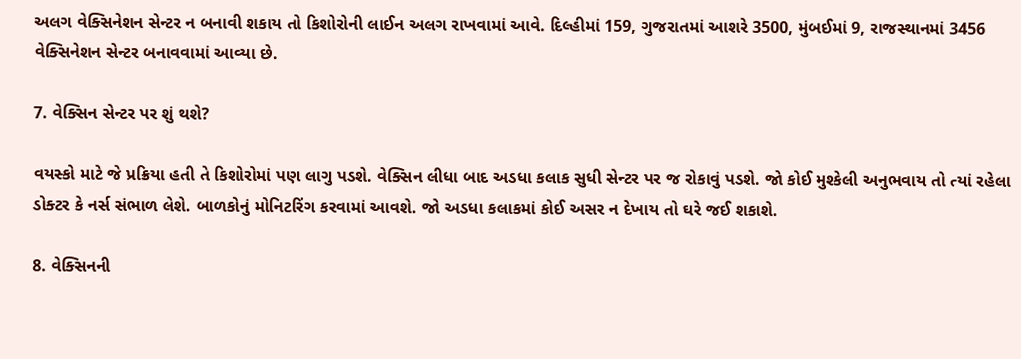અલગ વેક્સિનેશન સેન્ટર ન બનાવી શકાય તો કિશોરોની લાઈન અલગ રાખવામાં આવે. દિલ્હીમાં 159, ગુજરાતમાં આશરે 3500, મુંબઈમાં 9, રાજસ્થાનમાં 3456 વેક્સિનેશન સેન્ટર બનાવવામાં આવ્યા છે.

7. વેક્સિન સેન્ટર પર શું થશે?

વયસ્કો માટે જે પ્રક્રિયા હતી તે કિશોરોમાં પણ લાગુ પડશે. વેક્સિન લીધા બાદ અડધા કલાક સુધી સેન્ટર પર જ રોકાવું પડશે. જો કોઈ મુશ્કેલી અનુભવાય તો ત્યાં રહેલા ડોક્ટર કે નર્સ સંભાળ લેશે. બાળકોનું મોનિટરિંગ કરવામાં આવશે. જો અડધા કલાકમાં કોઈ અસર ન દેખાય તો ઘરે જઈ શકાશે.

8. વેક્સિનની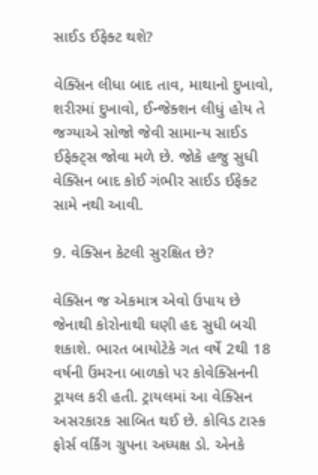સાઈડ ઈફેક્ટ થશે?

વેક્સિન લીધા બાદ તાવ, માથાનો દુખાવો, શરીરમાં દુખાવો, ઈન્જેક્શન લીધું હોય તે જગ્યાએ સોજો જેવી સામાન્ય સાઈડ ઈફેક્ટ્સ જોવા મળે છે. જોકે હજુ સુધી વેક્સિન બાદ કોઈ ગંભીર સાઈડ ઈફેક્ટ સામે નથી આવી.

9. વેક્સિન કેટલી સુરક્ષિત છે?

વેક્સિન જ એકમાત્ર એવો ઉપાય છે જેનાથી કોરોનાથી ઘણી હદ સુધી બચી શકાશે. ભારત બાયોટેકે ગત વર્ષે 2થી 18 વર્ષની ઉંમરના બાળકો પર કોવેક્સિનની ટ્રાયલ કરી હતી. ટ્રાયલમાં આ વેક્સિન અસરકારક સાબિત થઈ છે. કોવિડ ટાસ્ક ફોર્સ વર્કિંગ ગ્રુપના અધ્યક્ષ ડો. એનકે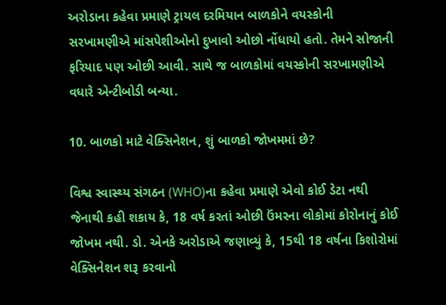અરોડાના કહેવા પ્રમાણે ટ્રાયલ દરમિયાન બાળકોને વયસ્કોની સરખામણીએ માંસપેશીઓનો દુખાવો ઓછો નોંધાયો હતો. તેમને સોજાની ફરિયાદ પણ ઓછી આવી. સાથે જ બાળકોમાં વયસ્કોની સરખામણીએ વધારે એન્ટીબોડી બન્યા.

10. બાળકો માટે વેક્સિનેશન, શું બાળકો જોખમમાં છે?

વિશ્વ સ્વાસ્થ્ય સંગઠન (WHO)ના કહેવા પ્રમાણે એવો કોઈ ડેટા નથી જેનાથી કહી શકાય કે, 18 વર્ષ કરતાં ઓછી ઉંમરના લોકોમાં કોરોનાનું કોઈ જોખમ નથી. ડો. એનકે અરોડાએ જણાવ્યું કે, 15થી 18 વર્ષના કિશોરોમાં વેક્સિનેશન શરૂ કરવાનો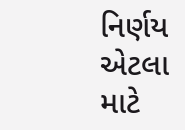નિર્ણય એટલા માટે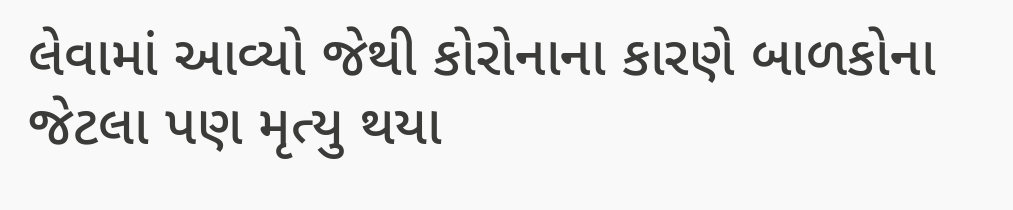લેવામાં આવ્યો જેથી કોરોનાના કારણે બાળકોના જેટલા પણ મૃત્યુ થયા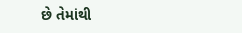છે તેમાંથી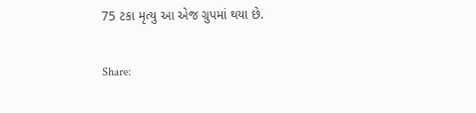75 ટકા મૃત્યુ આ એજ ગ્રુપમાં થયા છે.

Share: